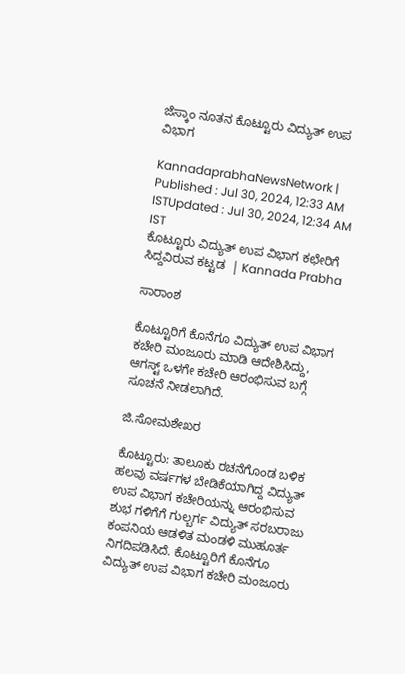ಜೆಸ್ಕಾಂ ನೂತನ ಕೊಟ್ಟೂರು ವಿದ್ಯುತ್ ಉಪ ವಿಭಾಗ

KannadaprabhaNewsNetwork |
Published : Jul 30, 2024, 12:33 AM ISTUpdated : Jul 30, 2024, 12:34 AM IST
ಕೊಟ್ಟೂರು ವಿದ್ಯುತ್ ಉಪ ವಿಭಾಗ ಕಛೇರಿಗೆ ಸಿದ್ದವಿರುವ ಕಟ್ಟಡ  | Kannada Prabha

ಸಾರಾಂಶ

ಕೊಟ್ಟೂರಿಗೆ ಕೊನೆಗೂ ವಿದ್ಯುತ್ ಉಪ ವಿಭಾಗ ಕಚೇರಿ ಮಂಜೂರು ಮಾಡಿ ಆದೇಶಿಸಿದ್ದು, ಆಗಸ್ಟ್ ಒಳಗೇ ಕಚೇರಿ ಆರಂಭಿಸುವ ಬಗ್ಗೆ ಸೂಚನೆ ನೀಡಲಾಗಿದೆ.

ಜಿ.ಸೋಮಶೇಖರ

ಕೊಟ್ಟೂರು: ತಾಲೂಕು ರಚನೆಗೊಂಡ ಬಳಿಕ ಹಲವು ವರ್ಷಗಳ ಬೇಡಿಕೆಯಾಗಿದ್ದ ವಿದ್ಯುತ್ ಉಪ ವಿಭಾಗ ಕಚೇರಿಯನ್ನು ಆರಂಭಿಸುವ ಶುಭ ಗಳಿಗೆಗೆ ಗುಲ್ಬರ್ಗ ವಿದ್ಯುತ್ ಸರಬರಾಜು ಕಂಪನಿಯ ಆಡಳಿತ ಮಂಡಳಿ ಮುಹೂರ್ತ ನಿಗದಿಪಡಿಸಿದೆ. ಕೊಟ್ಟೂರಿಗೆ ಕೊನೆಗೂ ವಿದ್ಯುತ್ ಉಪ ವಿಭಾಗ ಕಚೇರಿ ಮಂಜೂರು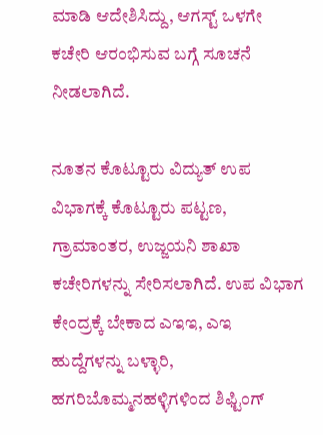ಮಾಡಿ ಆದೇಶಿಸಿದ್ದು, ಆಗಸ್ಟ್ ಒಳಗೇ ಕಚೇರಿ ಆರಂಭಿಸುವ ಬಗ್ಗೆ ಸೂಚನೆ ನೀಡಲಾಗಿದೆ.

ನೂತನ ಕೊಟ್ಟೂರು ವಿದ್ಯುತ್ ಉಪ ವಿಭಾಗಕ್ಕೆ ಕೊಟ್ಟೂರು ಪಟ್ಟಣ, ಗ್ರಾಮಾಂತರ, ಉಜ್ಜಯನಿ ಶಾಖಾ ಕಚೇರಿಗಳನ್ನು ಸೇರಿಸಲಾಗಿದೆ. ಉಪ ವಿಭಾಗ ಕೇಂದ್ರಕ್ಕೆ ಬೇಕಾದ ಎಇಇ, ಎಇ ಹುದ್ದೆಗಳನ್ನು ಬಳ್ಳಾರಿ, ಹಗರಿಬೊಮ್ಮನಹಳ್ಳಿಗಳಿಂದ ಶಿಫ್ಟಿಂಗ್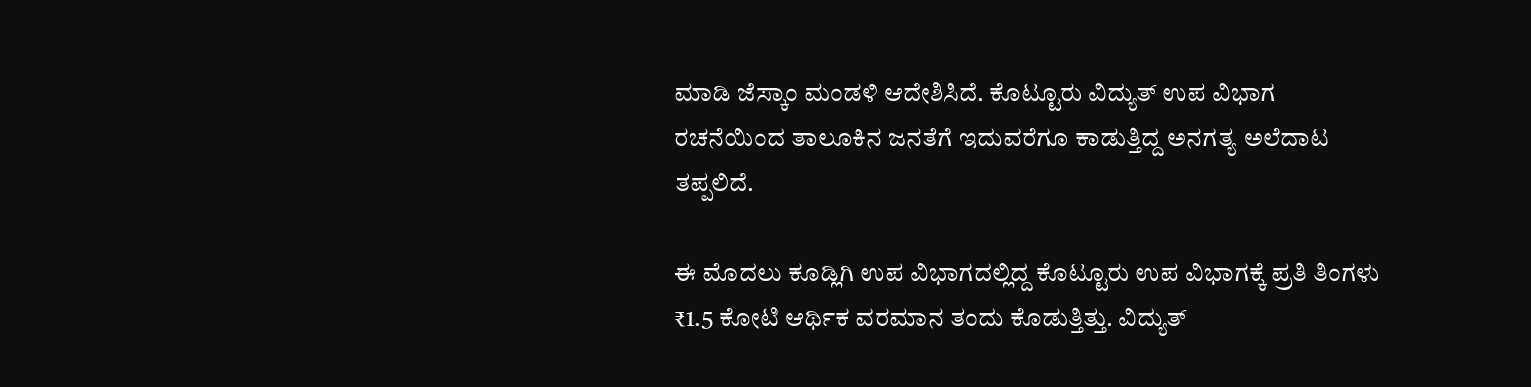ಮಾಡಿ ಜೆಸ್ಕಾಂ ಮಂಡಳಿ ಆದೇಶಿಸಿದೆ. ಕೊಟ್ಟೂರು ವಿದ್ಯುತ್ ಉಪ ವಿಭಾಗ ರಚನೆಯಿಂದ ತಾಲೂಕಿನ ಜನತೆಗೆ ಇದುವರೆಗೂ ಕಾಡುತ್ತಿದ್ದ ಅನಗತ್ಯ ಅಲೆದಾಟ ತಪ್ಪಲಿದೆ.

ಈ ಮೊದಲು ಕೂಡ್ಲಿಗಿ ಉಪ ವಿಭಾಗದಲ್ಲಿದ್ದ ಕೊಟ್ಟೂರು ಉಪ ವಿಭಾಗಕ್ಕೆ ಪ್ರತಿ ತಿಂಗಳು ₹1.5 ಕೋಟಿ ಆರ್ಥಿಕ ವರಮಾನ ತಂದು ಕೊಡುತ್ತಿತ್ತು. ವಿದ್ಯುತ್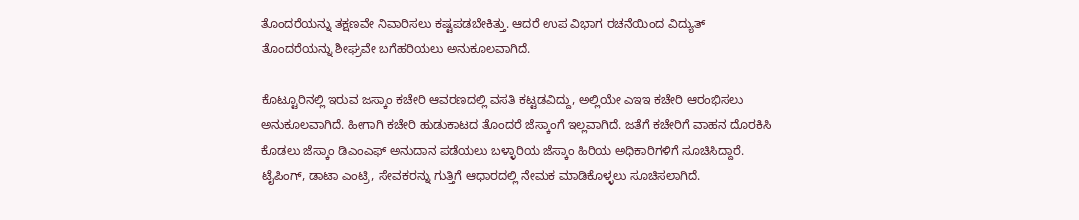ತೊಂದರೆಯನ್ನು ತಕ್ಷಣವೇ ನಿವಾರಿಸಲು ಕಷ್ಟಪಡಬೇಕಿತ್ತು. ಆದರೆ ಉಪ ವಿಭಾಗ ರಚನೆಯಿಂದ ವಿದ್ಯುತ್ ತೊಂದರೆಯನ್ನು ಶೀಘ್ರವೇ ಬಗೆಹರಿಯಲು ಅನುಕೂಲವಾಗಿದೆ.

ಕೊಟ್ಟೂರಿನಲ್ಲಿ ಇರುವ ಜಸ್ಕಾಂ ಕಚೇರಿ ಆವರಣದಲ್ಲಿ ವಸತಿ ಕಟ್ಟಡವಿದ್ದು, ಅಲ್ಲಿಯೇ ಎಇಇ ಕಚೇರಿ ಆರಂಭಿಸಲು ಅನುಕೂಲವಾಗಿದೆ. ಹೀಗಾಗಿ ಕಚೇರಿ ಹುಡುಕಾಟದ ತೊಂದರೆ ಜೆಸ್ಕಾಂಗೆ ಇಲ್ಲವಾಗಿದೆ. ಜತೆಗೆ ಕಚೇರಿಗೆ ವಾಹನ ದೊರಕಿಸಿ ಕೊಡಲು ಜೆಸ್ಕಾಂ ಡಿಎಂಎಫ್ ಅನುದಾನ ಪಡೆಯಲು ಬಳ್ಳಾರಿಯ ಜೆಸ್ಕಾಂ ಹಿರಿಯ ಅಧಿಕಾರಿಗಳಿಗೆ ಸೂಚಿಸಿದ್ದಾರೆ. ಟೈಪಿಂಗ್, ಡಾಟಾ ಎಂಟ್ರಿ, ಸೇವಕರನ್ನು ಗುತ್ತಿಗೆ ಆಧಾರದಲ್ಲಿ ನೇಮಕ ಮಾಡಿಕೊಳ್ಳಲು ಸೂಚಿಸಲಾಗಿದೆ.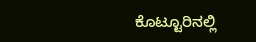ಕೊಟ್ಟೂರಿನಲ್ಲಿ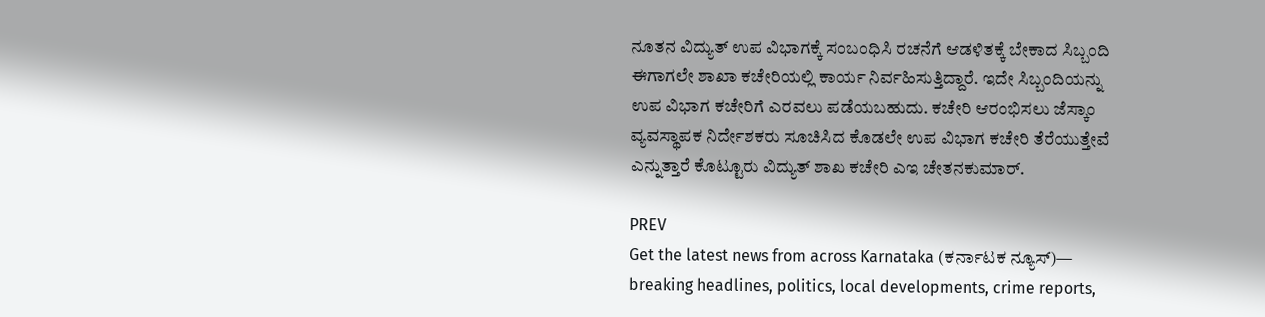ನೂತನ ವಿದ್ಯುತ್ ಉಪ ವಿಭಾಗಕ್ಕೆ ಸಂಬಂಧಿಸಿ ರಚನೆಗೆ ಆಡಳಿತಕ್ಕೆ ಬೇಕಾದ ಸಿಬ್ಬಂದಿ ಈಗಾಗಲೇ ಶಾಖಾ ಕಚೇರಿಯಲ್ಲಿ ಕಾರ್ಯ ನಿರ್ವಹಿಸುತ್ತಿದ್ದಾರೆ. ಇದೇ ಸಿಬ್ಬಂದಿಯನ್ನು ಉಪ ವಿಭಾಗ ಕಚೇರಿಗೆ ಎರವಲು ಪಡೆಯಬಹುದು. ಕಚೇರಿ ಆರಂಭಿಸಲು ಜೆಸ್ಕಾಂ ವ್ಯವಸ್ಥಾಪಕ ನಿರ್ದೇಶಕರು ಸೂಚಿಸಿದ ಕೊಡಲೇ ಉಪ ವಿಭಾಗ ಕಚೇರಿ ತೆರೆಯುತ್ತೇವೆ ಎನ್ನುತ್ತಾರೆ ಕೊಟ್ಟೂರು ವಿದ್ಯುತ್ ಶಾಖ ಕಚೇರಿ ಎಇ ಚೇತನಕುಮಾರ್.

PREV
Get the latest news from across Karnataka (ಕರ್ನಾಟಕ ನ್ಯೂಸ್)— breaking headlines, politics, local developments, crime reports,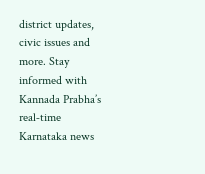district updates, civic issues and more. Stay informed with Kannada Prabha’s real‑time Karnataka news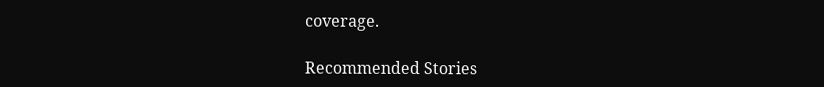coverage.

Recommended Stories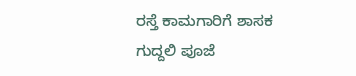ರಸ್ತೆ ಕಾಮಗಾರಿಗೆ ಶಾಸಕ ಗುದ್ದಲಿ ಪೂಜೆ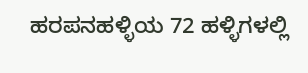ಹರಪನಹಳ್ಳಿಯ 72 ಹಳ್ಳಿಗಳಲ್ಲಿ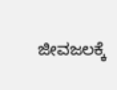ಜೀವಜಲಕ್ಕೆ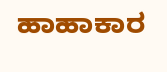ಹಾಹಾಕಾರ